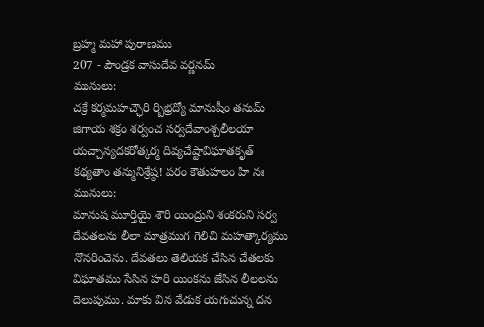బ్రహ్మ మహా పురాణము
207 - పౌండ్రక వాసుదేవ వర్ణనమ్
మునులు:
చక్రే కర్మమహచ్ఛౌరి ర్బిభ్రద్యో మానుషీం తనుమ్
జిగాయ శక్రం శర్వంచ సర్వదేవాంశ్చలీలయా
యచ్చాన్యదకరోత్కర్మ దివ్యచేష్టావిఘాతకృత్
కథ్యతాం తన్మునిశ్రేష్ఠ! పరం కౌతుహలం హి నః
మునులు:
మానుష మూర్తియై శౌరి యింద్రుని శంకరుని సర్వ దేవతలను లీలా మాత్రముగ గెలిచి మహత్కార్యము నొనరించెను. దేవతలు తెలియక చేసిన చేతలకు విఘాతము సేసిన హరి యింకను జేసిన లీలలను దెలుపుము. మాకు విన వేడుక యగుచున్న దన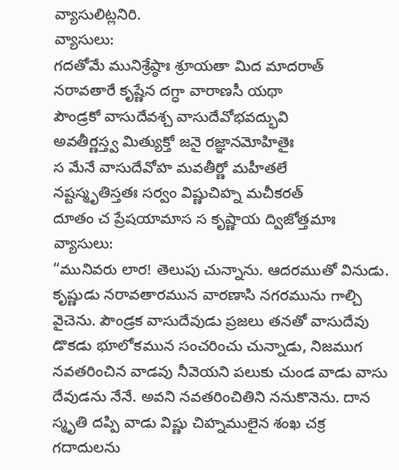వ్యాసులిట్లనిరి.
వ్యాసులు:
గదతోమే మునిశ్రేష్ఠాః శ్రూయతా మిద మాదరాత్
నరావతారే కృష్ణేన దగ్ధా వారాణసీ యథా
పౌండ్రకో వాసుదేవశ్చ వాసుదేవోభవద్భువి
అవతీర్ణస్త్వ మిత్యుక్తో జనై రజ్ఞానమోహితైః
స మేనే వాసుదేవోహ మవతీర్ణో మహీతలే
నష్టస్మృతిస్తతః సర్వం విష్ణుచిహ్న మచీకరత్
దూతం చ ప్రేషయామాస స కృష్ణాయ ద్విజోత్తమాః
వ్యాసులు:
“మునివరు లార! తెలుపు చున్నాను. ఆదరముతో వినుడు. కృష్ణుడు నరావతారమున వారణాసి నగరమును గాల్చి వైచెను. పౌండ్రక వాసుదేవుడు ప్రజలు తనతో వాసుదేవు డొకడు భూలోకమున సంచరించు చున్నాడు, నిజముగ నవతరించిన వాడవు నీవెయని పలుకు చుండ వాడు వాసు దేవుడను నేనే. అవని నవతరించితిని ననుకొనెను. దాన స్మృతి దప్పి వాడు విష్ణు చిహ్నములైన శంఖ చక్ర గదాదులను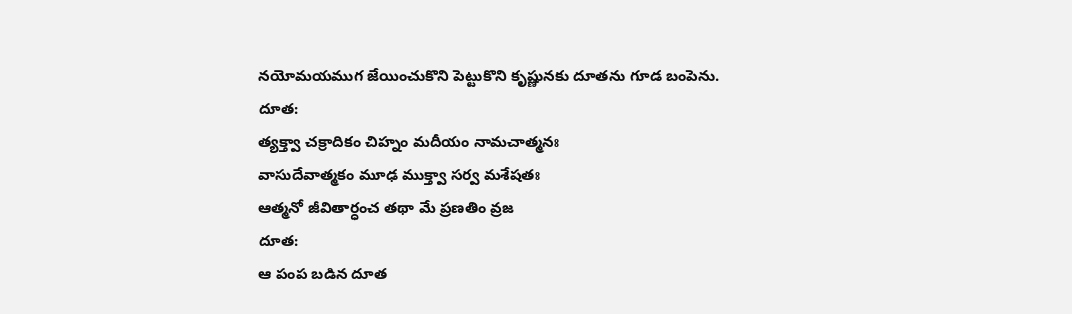నయోమయముగ జేయించుకొని పెట్టుకొని కృష్ణునకు దూతను గూడ బంపెను.
దూత:
త్యక్త్వా చక్రాదికం చిహ్నం మదీయం నామచాత్మనః
వాసుదేవాత్మకం మూఢ ముక్త్వా సర్వ మశేషతః
ఆత్మనో జీవితార్ధంచ తథా మే ప్రణతిం వ్రజ
దూత:
ఆ పంప బడిన దూత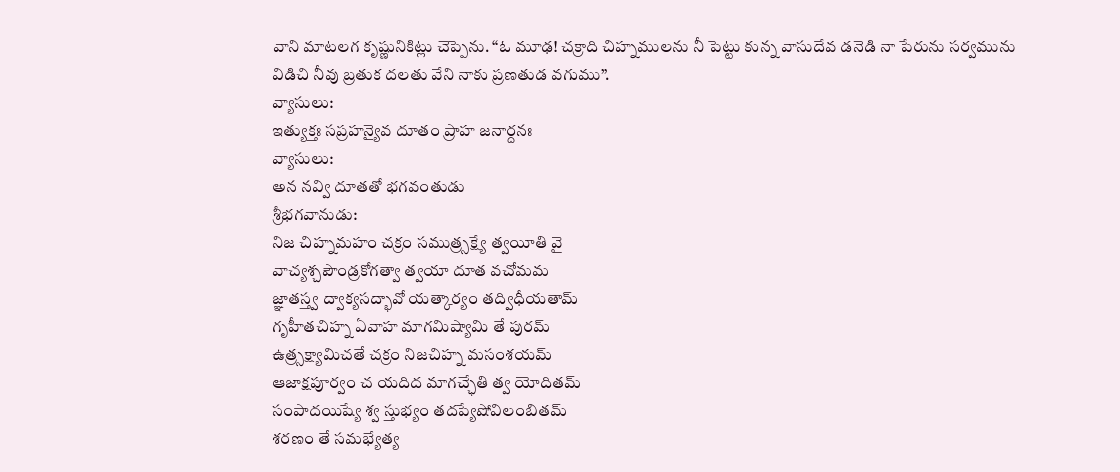వాని మాటలగ కృష్ణునికిట్లు చెప్పెను. “ఓ మూఢ! చక్రాది చిహ్నములను నీ పెట్టు కున్న వాసుదేవ డనెడి నా పేరును సర్వమును విడిచి నీవు బ్రతుక దలతు వేని నాకు ప్రణతుడ వగుము”.
వ్యాసులు:
ఇత్యుక్తః సప్రహన్యైవ దూతం ప్రాహ జనార్దనః
వ్యాసులు:
అన నవ్వి దూతతో భగవంతుడు
శ్రీభగవానుడు:
నిజ చిహ్నమహం చక్రం సముత్ర్సక్ష్యే త్వయీతి వై
వాచ్యశ్చపౌండ్రకోగత్వా త్వయా దూత వచోమమ
జ్ఞాతస్త్వ ద్వాక్యసద్భావో యత్కార్యం తద్విధీయతామ్
గృహీతచిహ్న ఏవాహ మాగమిష్యామి తే పురమ్
ఉత్ర్సక్ష్యామిచతే చక్రం నిజచిహ్న మసంశయమ్
ఆజాక్షపూర్వం చ యదిద మాగచ్ఛేతి త్వ యోదితమ్
సంపాదయిష్యే శ్వ స్తుభ్యం తదప్యేషోవిలంబితమ్
శరణం తే సమభ్యేత్య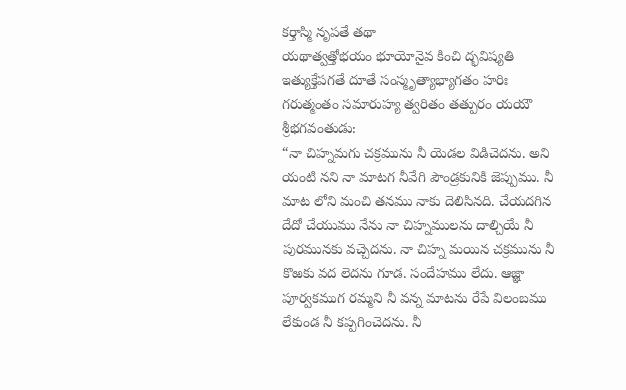కర్తాస్మి నృపతే తథా
యథాత్వత్తోభయం భూయోనైవ కించి ద్భవిష్యతి
ఇత్యుక్తేపగతే దూతే సంస్మృత్యాభ్యాగతం హరిః
గరుత్మంతం సమారుహ్య త్వరితం తత్పురం యయౌ
శ్రీభగవంతుడు:
“నా చిహ్నమగు చక్రమును నీ యెడల విడిచెదను. అని యంటి నని నా మాటగ నీవేగి పౌండ్రకునికి జెప్పుము. నీ మాట లోని మంచి తనము నాకు దెలిసినది. చేయదగిన దేదో చేయుము నేను నా చిహ్నములను దాల్చియే నీ పురమునకు వచ్చెదను. నా చిహ్న మయిన చక్రమును నీ కొఱకు వద లెదను గూడ. సందేహము లేదు. ఆజ్ఞా పూర్వకముగ రమ్మని నీ వన్న మాటను రేపే విలంబము లేకుండ నీ కప్పగించెదను. నీ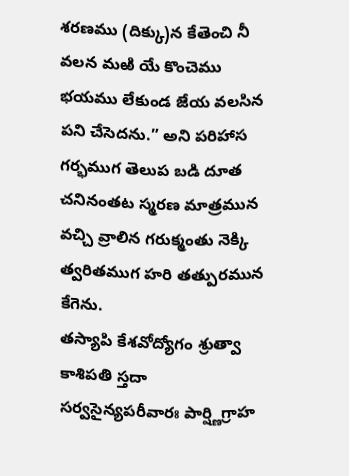శరణము (దిక్కు)న కేతెంచి నీ వలన మఱి యే కొంచెము భయము లేకుండ జేయ వలసిన పని చేసెదను.” అని పరిహాస గర్భముగ తెలుప బడి దూత చనినంతట స్మరణ మాత్రమున వచ్చి వ్రాలిన గరుక్మంతు నెక్కి త్వరితముగ హరి తత్పురమున కేగెను.
తస్యాపి కేశవోద్యోగం శ్రుత్వా కాశిపతి స్తదా
సర్వసైన్యపరీవారః పార్ష్ణిగ్రాహ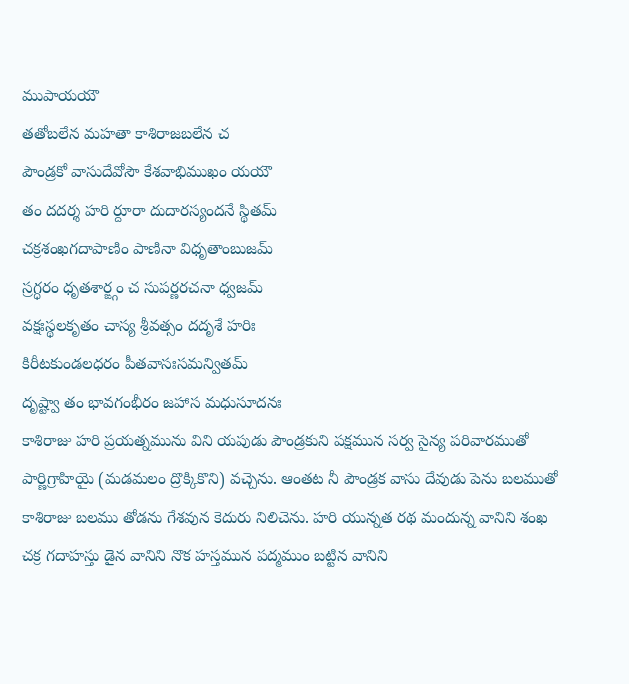ముపాయయౌ
తతోబలేన మహతా కాశిరాజబలేన చ
పౌండ్రకో వాసుదేవోసౌ కేశవాభిముఖం యయౌ
తం దదర్శ హరి ర్దూరా దుదారస్యందనే స్థితమ్
చక్రశంఖగదాపాణిం పాణినా విధృతాంబుజమ్
స్రగ్ధరం ధృతశార్ఙ్గం చ సుపర్ణరచనా ధ్వజమ్
వక్షఃస్థలకృతం చాస్య శ్రీవత్సం దదృశే హరిః
కిరీటకుండలధరం పీతవాసఃసమన్వితమ్
దృష్ట్వా తం భావగంభీరం జహాస మధుసూదనః
కాశిరాజు హరి ప్రయత్నమును విని యపుడు పౌండ్రకుని పక్షమున సర్వ సైన్య పరివారముతో పార్ణిగ్రాహియై (మడమలం ద్రొక్కికొని) వచ్చెను. ఆంతట నీ పౌండ్రక వాసు దేవుడు పెను బలముతో కాశిరాజు బలము తోడను గేశవున కెదురు నిలిచెను. హరి యున్నత రథ మందున్న వానిని శంఖ చక్ర గదాహస్తు డైన వానిని నొక హస్తమున పద్మముం బట్టిన వానిని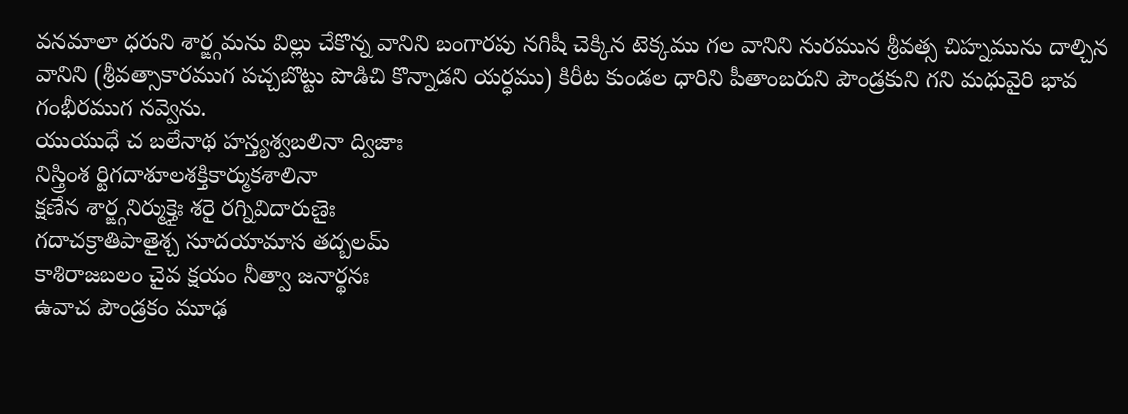వనమాలా ధరుని శార్ఙ్గమను విల్లు చేకొన్న వానిని బంగారపు నగిషీ చెక్కిన టెక్కము గల వానిని నురమున శ్రీవత్స చిహ్నమును దాల్చిన వానిని (శ్రీవత్సాకారముగ పచ్చబొట్టు పొడిచి కొన్నాడని యర్ధము) కిరీట కుండల ధారిని పీతాంబరుని పౌండ్రకుని గని మధువైరి భావ గంభీరముగ నవ్వెను.
యుయుధే చ బలేనాథ హస్త్యశ్వబలినా ద్విజాః
నిస్త్రింశ ర్టిగదాశూలశక్తికార్ముకశాలినా
క్షణేన శార్ఙ్గనిర్ముక్తైః శరై రగ్నివిదారుణైః
గదాచక్రాతిపాతైశ్చ సూదయామాస తద్బలమ్
కాశిరాజబలం చైవ క్షయం నీత్వా జనార్థనః
ఉవాచ పౌండ్రకం మూఢ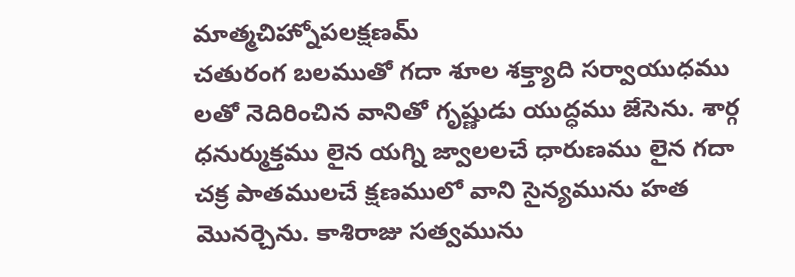మాత్మచిహ్నోపలక్షణమ్
చతురంగ బలముతో గదా శూల శక్త్యాది సర్వాయుధము లతో నెదిరించిన వానితో గృష్ణుడు యుద్ధము జేసెను. శార్గ ధనుర్ముక్తము లైన యగ్ని జ్వాలలచే ధారుణము లైన గదా చక్ర పాతములచే క్షణములో వాని సైన్యమును హత మొనర్చెను. కాశిరాజు సత్వమును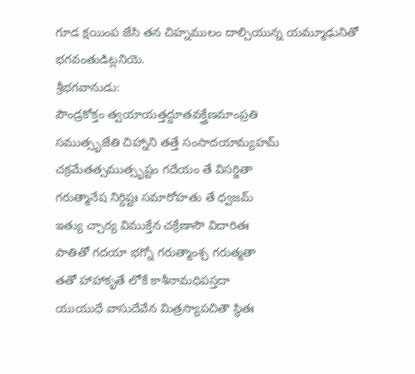గూడ క్షయింప జేసి తన చిహ్నములం దాల్చియున్న యమ్మూఢునితో భగవంతుడిట్లనియె.
శ్రీభగవానుడు:
పౌండ్రకోక్తం త్వయాయత్తద్దూతవక్త్రేణమాంప్రతి
సముత్సృజేతి చిహ్నాని తత్తే సంసాదయామ్యహమ్
చక్రమేతత్సముత్సృష్టం గదేయం తే విసర్జితా
గరుత్మానేష నిర్దిష్టః సమారోహతు తే ధ్వజమ్
ఇత్యు చ్చార్య విముక్తేన చక్రేణాసౌ విదారితః
పాతితో గదయా భగ్నో గరుత్మాంశ్చ గరుత్మతా
తతో హాహాకృతే లోకే కాశీనామధిపస్తదా
యుయుధే వాసుదేవేన మిత్రస్యాపచితౌ స్థితః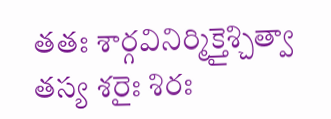తతః శార్గవినిర్మిక్తైశ్చిత్వా తస్య శరైః శిరః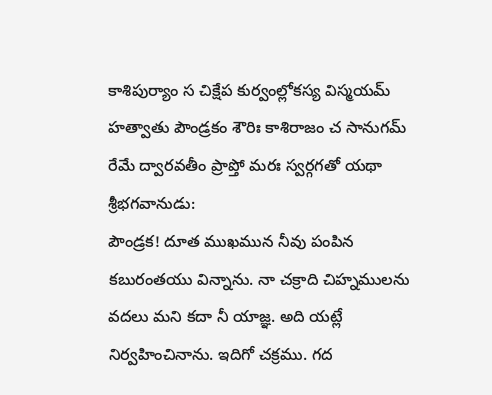కాశిపుర్యాం స చిక్షేప కుర్వంల్లోకస్య విస్మయమ్
హత్వాతు పౌండ్రకం శౌరిః కాశిరాజం చ సానుగమ్
రేమే ద్వారవతీం ప్రాప్తో మరః స్వర్గగతో యథా
శ్రీభగవానుడు:
పౌండ్రక! దూత ముఖమున నీవు పంపిన కబురంతయు విన్నాను. నా చక్రాది చిహ్నములను వదలు మని కదా నీ యాజ్ఞ. అది యట్లే నిర్వహించినాను. ఇదిగో చక్రము. గద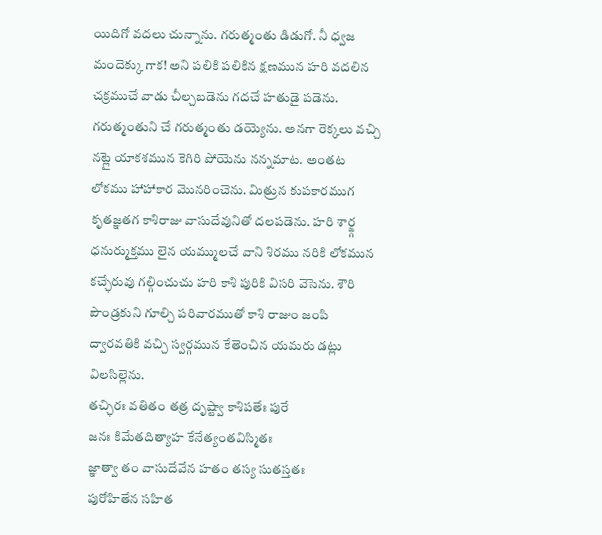యిదిగో వదలు చున్నాను. గరుత్మంతు డిడుగో. నీ ధ్వజ మందెక్కు గాక! అని పలికి పలికిన క్షణమున హరి వదలిన చక్రముచే వాడు చీల్చబడెను గదచే హతుడై పడెను. గరుత్మంతుని చే గరుత్మంతు డయ్యెను. అనగా రెక్కలు వచ్చి నట్లై యాకశమున కెగిరి పోయెను నన్నమాట. అంతట లోకము హాహాకార మొనరించెను. మిత్రున కుపకారముగ కృతజ్ఞతగ కాశిరాజు వాసుదేవునితో దలపడెను. హరి శార్ఙ్గ ధనుర్ముక్తము లైన యమ్ములచే వాని శిరము నరికి లోకమున కచ్ఛేరువు గల్గించుచు హరి కాశి పురికి విసరి వెసెను. శౌరి పౌండ్రకుని గూల్చి పరివారముతో కాశి రాజుం జంపి ద్వారవతికి వచ్చి స్వర్గమున కేతెంచిన యమరు డట్లు విలసిల్లెను.
తచ్ఛిరః వతితం తత్ర దృష్ట్వా కాశిపతేః పురే
జనః కిమేతదిత్యాహ కేనేత్యంతవిస్మితః
జ్ఞాత్వా తం వాసుదేవేన హతం తస్య సుతస్తతః
పురోహితేన సహిత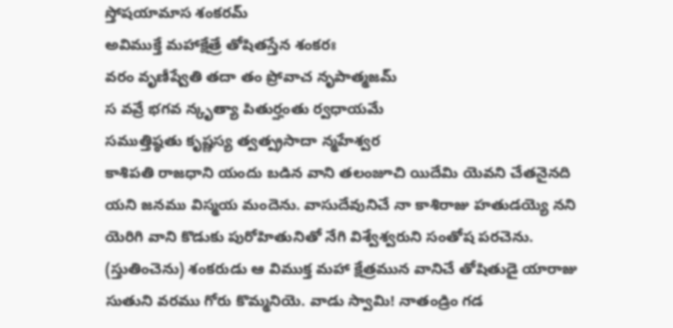స్తోషయామాస శంకరమ్
అవిముక్తే మహాక్షేత్రే తోషితస్తేన శంకరః
వరం వృణీష్వేతి తదా తం ప్రోవాచ నృపాత్మజమ్
స వవ్రే భగవ న్కృత్యా పితుర్హంతు ర్వధాయమే
సముత్తిష్ఠతు కృష్ణస్య త్వత్ప్రసాదా న్మహేశ్వర
కాశిపతి రాజధాని యందు బడిన వాని తలంజూచి యిదేమి యెవని చేతనైనది యని జనము విస్మయ మందెను. వాసుదేవునిచే నా కాశిరాజు హతుడయ్యె నని యెరిగి వాని కొడుకు పురోహితునితో నేగి విశ్వేశ్వరుని సంతోష పరచెను. (స్తుతించెను) శంకరుడు ఆ విముక్త మహా క్షేత్రమున వానిచే తోషితుడై యారాజు సుతుని వరము గోరు కొమ్మనియె. వాడు స్వామి! నాతండ్రిం గడ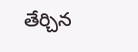తేర్చిన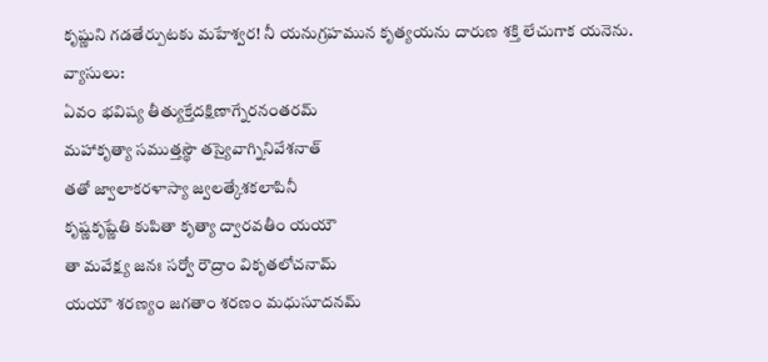కృష్ణుని గడతేర్పుటకు మహేశ్వర! నీ యనుగ్రహమున కృత్యయను దారుణ శక్తి లేచుగాక యనెను.
వ్యాసులు:
ఏవం భవిష్య తీత్యుక్తేదక్షిణాగ్నేరనంతరమ్
మహాకృత్యా సముత్తస్థౌ తస్యైవాగ్నినివేశనాత్
తతో జ్వాలాకరళాస్యా జ్వలత్కేశకలాపినీ
కృష్ణకృష్ణేతి కుపితా కృత్యా ద్వారవతీం యయౌ
తా మవేక్ష్య జనః సర్వో రౌద్రాం వికృతలోచనామ్
యయౌ శరణ్యం జగతాం శరణం మధుసూదనమ్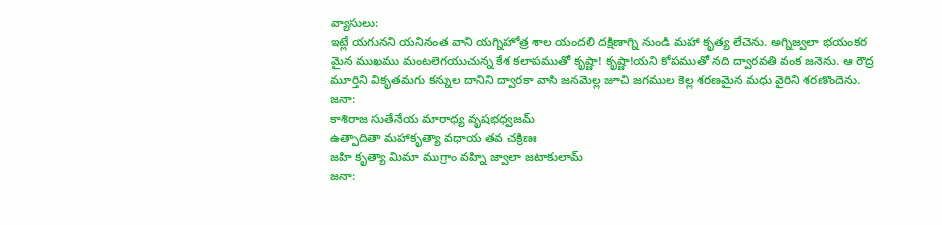వ్యాసులు:
ఇట్లే యగునని యనినంత వాని యగ్నిహోత్ర శాల యందలి దక్షిణాగ్ని నుండి మహా కృత్య లేచెను. అగ్నిజ్వలా భయంకర మైన ముఖము మంటలెగయుచున్న కేశ కలాపముతో కృష్ణా! కృష్ణా!యని కోపముతో నది ద్వారవతి వంక జనెను. ఆ రౌద్ర మూర్తిని వికృతమగు కన్నుల దానిని ద్వారకా వాసి జనమెల్ల జూచి జగముల కెల్ల శరణమైన మధు వైరిని శరణొందెను.
జనా:
కాశిరాజ సుతేనేయ మారాధ్య వృషభధ్వజమ్
ఉత్పాదితా మహాకృత్యా వధాయ తవ చక్రిణః
జహి కృత్యా మిమా ముగ్రాం వహ్ని జ్వాలా జటాకులామ్
జనా: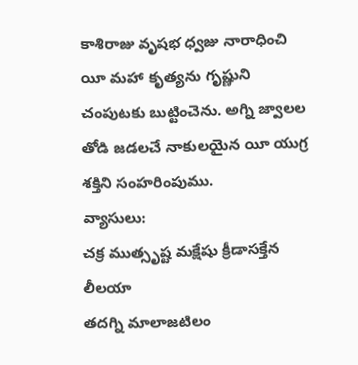కాశిరాజు వృషభ ధ్వజు నారాధించి యీ మహా కృత్యను గృష్ణుని చంపుటకు బుట్టించెను. అగ్ని జ్వాలల తోడి జడలచే నాకులయైన యీ యుగ్ర శక్తిని సంహరింపుము.
వ్యాసులు:
చక్ర ముత్సృష్ట మక్షేషు క్రీడాసక్తేన లీలయా
తదగ్ని మాలాజటిలం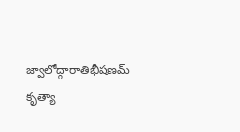జ్వాలోద్గారాతిభీషణమ్
కృత్యా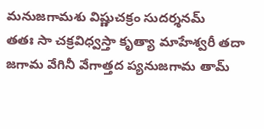మనుజగామశు విష్ణుచక్రం సుదర్శనమ్
తతః సా చక్రవిధ్వస్తా కృత్యా మాహేశ్వరీ తదా
జగామ వేగినీ వేగాత్తద ప్యనుజగామ తామ్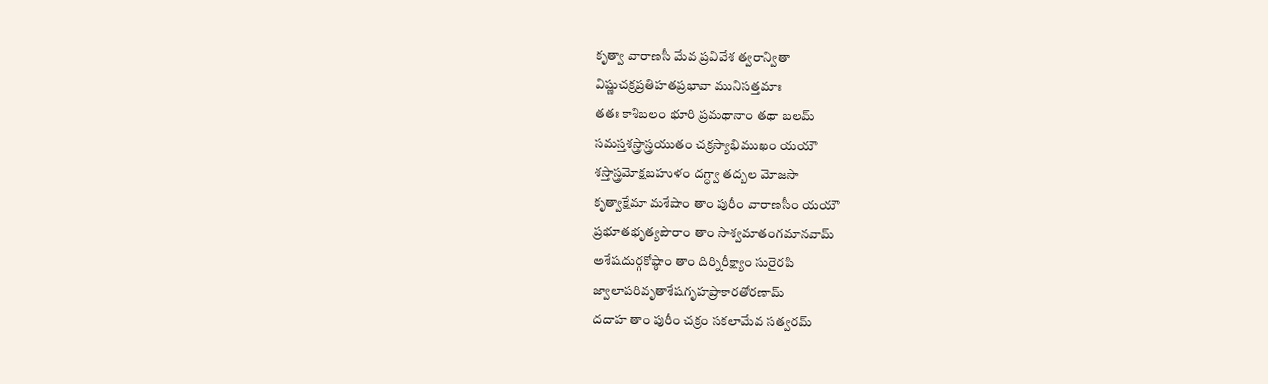కృత్వా వారాణసీ మేవ ప్రవివేశ త్వరాన్వితా
విష్ణుచక్రప్రతిహతప్రభావా మునిసత్తమాః
తతః కాశిబలం భూరి ప్రమథానాం తథా బలమ్
సమస్తశస్త్రాస్త్రయుతం చక్రస్యాభిముఖం యయౌ
శస్తాస్త్రమోక్షబహుళం దగ్ధ్వా తద్బల మోజసా
కృత్వాక్షేమా మశేషాం తాం పురీం వారాణసీం యయౌ
ప్రభూతభృత్యపౌరాం తాం సాశ్వమాతంగమానవామ్
అశేషదుర్గకోష్ఠాం తాం దిర్నిరీక్ష్యాం సురైరపి
జ్వాలాపరివృతాశేషగృహప్రాకారతోరణామ్
దదాహ తాం పురీం చక్రం సకలామేవ సత్వరమ్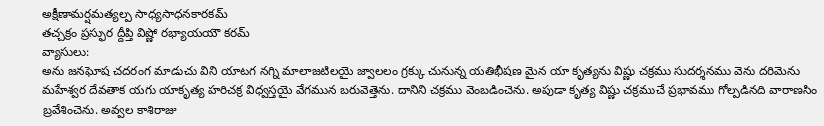అక్షీణామర్షమత్యల్ప సాధ్యసాధనకారకమ్
తచ్చక్రం ప్రస్ఫుర ద్దీప్తి విష్ణో రభ్యాయయౌ కరమ్
వ్యాసులు:
అను జనఘోష చదరంగ మాడుచు విని యాటగ నగ్ని మాలాజటిలయై జ్వాలలం గ్రక్కు చునున్న యతిభీషణ మైన యా కృత్యను విష్ణు చక్రము సుదర్శనము వెను దరిమెను మహేశ్వర దేవతాక యగు యాకృత్య హరిచక్ర విధ్వస్తయై వేగమున బరువెత్తెను. దానిని చక్రము వెంబడించెను. అపుడా కృత్య విష్ణు చక్రముచే ప్రభావము గోల్పడినది వారాణసిం బ్రవేశించెను. అవ్వల కాశిరాజు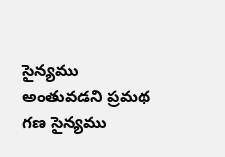సైన్యము అంతువడని ప్రమథ గణ సైన్యము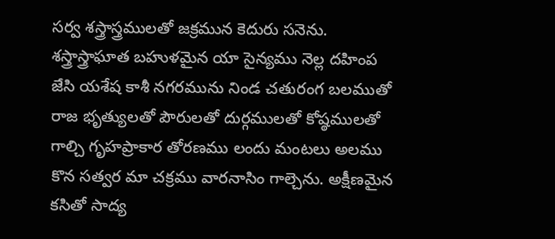సర్వ శస్త్రాస్త్రములతో జక్రమున కెదురు సనెను. శస్త్రాస్త్రాఘాత బహుళమైన యా సైన్యము నెల్ల దహింప జేసి యశేష కాశీ నగరమును నిండ చతురంగ బలముతో రాజ భృత్యులతో పౌరులతో దుర్గములతో కోష్ఠములతో గాల్చి గృహప్రాకార తోరణము లందు మంటలు అలము కొన సత్వర మా చక్రము వారనాసిం గాల్చెను. అక్షీణమైన కసితో సాద్య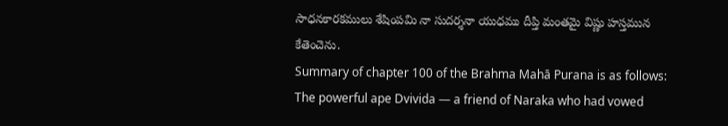సాధనకారకములు శేషింపమి నా సుదర్శనా యుధము దీప్తి మంతమై విష్ణు హస్తమున కేతెంచెను.
Summary of chapter 100 of the Brahma Mahā Purana is as follows:
The powerful ape Dvivida — a friend of Naraka who had vowed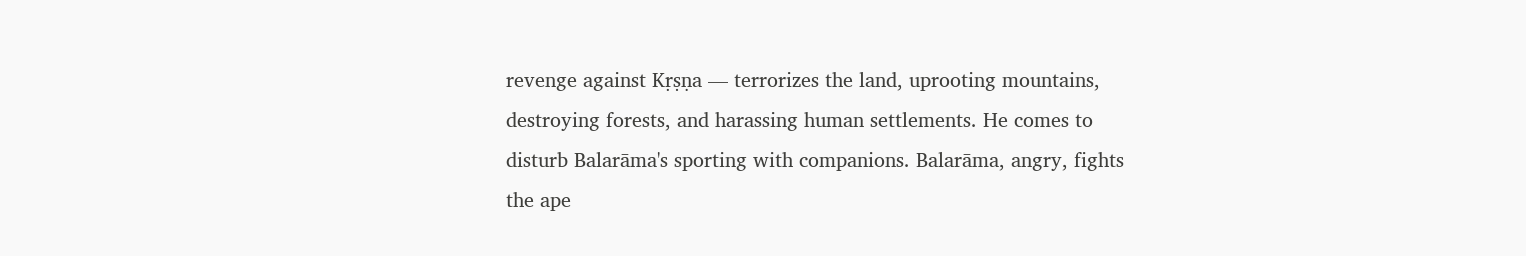revenge against Kṛṣṇa — terrorizes the land, uprooting mountains, destroying forests, and harassing human settlements. He comes to disturb Balarāma's sporting with companions. Balarāma, angry, fights the ape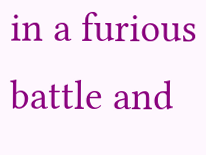in a furious battle and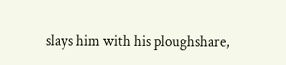slays him with his ploughshare,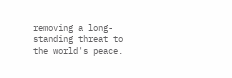removing a long-standing threat to the world's peace.